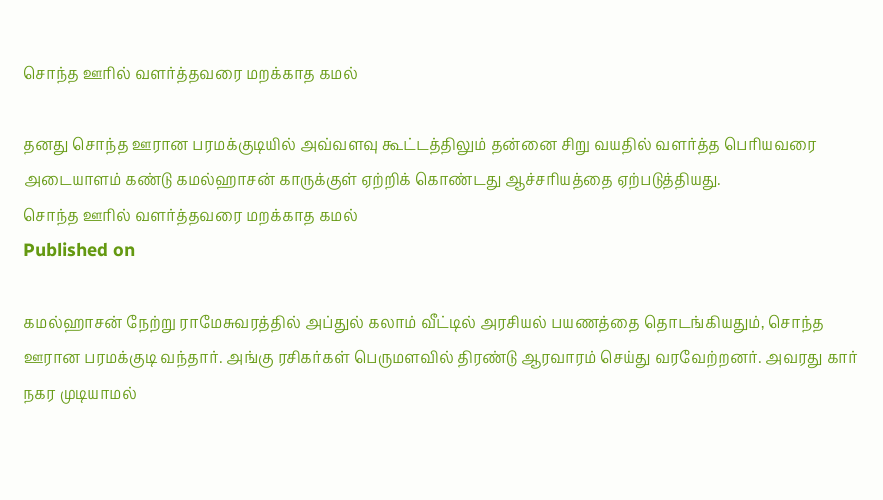சொந்த ஊரில் வளர்த்தவரை மறக்காத கமல்

தனது சொந்த ஊரான பரமக்குடியில் அவ்வளவு கூட்டத்திலும் தன்னை சிறு வயதில் வளர்த்த பெரியவரை அடையாளம் கண்டு கமல்ஹாசன் காருக்குள் ஏற்றிக் கொண்டது ஆச்சரியத்தை ஏற்படுத்தியது.
சொந்த ஊரில் வளர்த்தவரை மறக்காத கமல்
Published on

கமல்ஹாசன் நேற்று ராமேசுவரத்தில் அப்துல் கலாம் வீட்டில் அரசியல் பயணத்தை தொடங்கியதும், சொந்த ஊரான பரமக்குடி வந்தார். அங்கு ரசிகர்கள் பெருமளவில் திரண்டு ஆரவாரம் செய்து வரவேற்றனர். அவரது கார் நகர முடியாமல்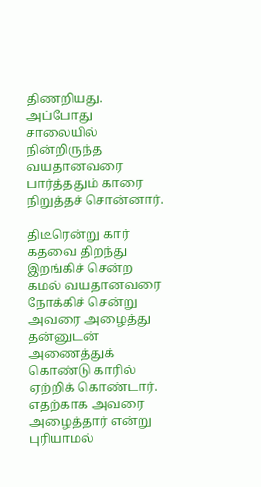திணறியது. அப்போது சாலையில் நின்றிருந்த வயதானவரை பார்த்ததும் காரை நிறுத்தச் சொன்னார்.

திடீரென்று கார் கதவை திறந்து இறங்கிச் சென்ற கமல் வயதானவரை நோக்கிச் சென்று அவரை அழைத்து தன்னுடன் அணைத்துக் கொண்டு காரில் ஏற்றிக் கொண்டார். எதற்காக அவரை அழைத்தார் என்று புரியாமல்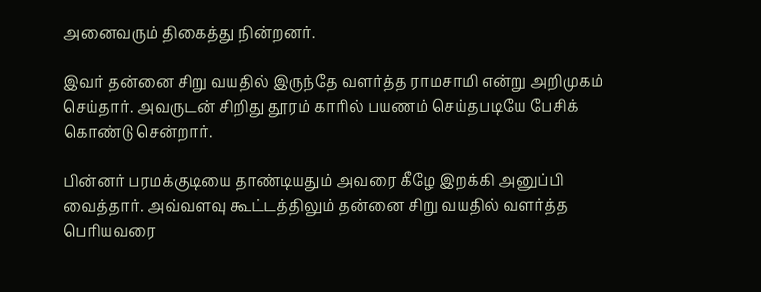அனைவரும் திகைத்து நின்றனர்.

இவர் தன்னை சிறு வயதில் இருந்தே வளர்த்த ராமசாமி என்று அறிமுகம் செய்தார். அவருடன் சிறிது தூரம் காரில் பயணம் செய்தபடியே பேசிக் கொண்டு சென்றார்.

பின்னர் பரமக்குடியை தாண்டியதும் அவரை கீழே இறக்கி அனுப்பி வைத்தார். அவ்வளவு கூட்டத்திலும் தன்னை சிறு வயதில் வளர்த்த பெரியவரை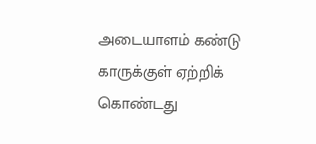அடையாளம் கண்டு காருக்குள் ஏற்றிக் கொண்டது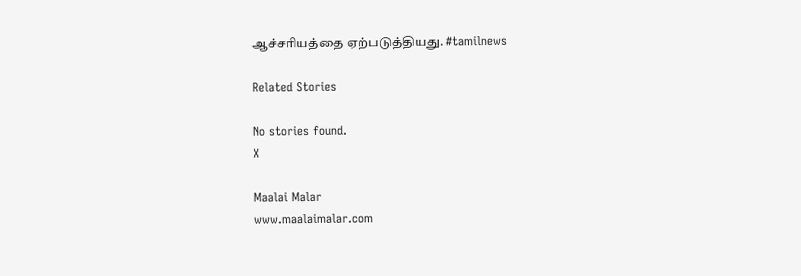ஆச்சரியத்தை ஏற்படுத்தியது. #tamilnews

Related Stories

No stories found.
X

Maalai Malar
www.maalaimalar.com